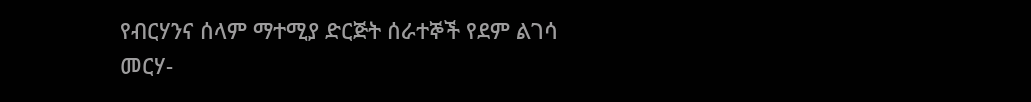የብርሃንና ሰላም ማተሚያ ድርጅት ሰራተኞች የደም ልገሳ መርሃ-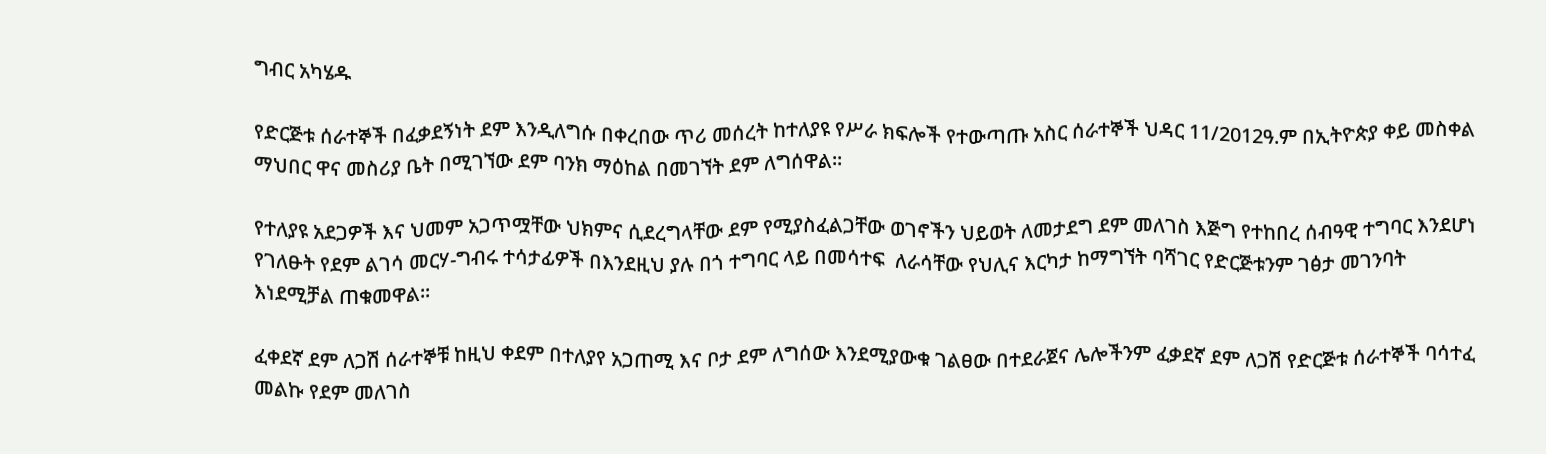ግብር አካሄዱ

የድርጅቱ ሰራተኞች በፈቃደኝነት ደም እንዲለግሱ በቀረበው ጥሪ መሰረት ከተለያዩ የሥራ ክፍሎች የተውጣጡ አስር ሰራተኞች ህዳር 11/2012ዓ.ም በኢትዮጵያ ቀይ መስቀል ማህበር ዋና መስሪያ ቤት በሚገኘው ደም ባንክ ማዕከል በመገኘት ደም ለግሰዋል፡፡

የተለያዩ አደጋዎች እና ህመም አጋጥሟቸው ህክምና ሲደረግላቸው ደም የሚያስፈልጋቸው ወገኖችን ህይወት ለመታደግ ደም መለገስ እጅግ የተከበረ ሰብዓዊ ተግባር እንደሆነ የገለፁት የደም ልገሳ መርሃ-ግብሩ ተሳታፊዎች በእንደዚህ ያሉ በጎ ተግባር ላይ በመሳተፍ  ለራሳቸው የህሊና እርካታ ከማግኘት ባሻገር የድርጅቱንም ገፅታ መገንባት እነደሚቻል ጠቁመዋል፡፡

ፈቀደኛ ደም ለጋሽ ሰራተኞቹ ከዚህ ቀደም በተለያየ አጋጠሚ እና ቦታ ደም ለግሰው እንደሚያውቁ ገልፀው በተደራጀና ሌሎችንም ፈቃደኛ ደም ለጋሽ የድርጅቱ ሰራተኞች ባሳተፈ መልኩ የደም መለገስ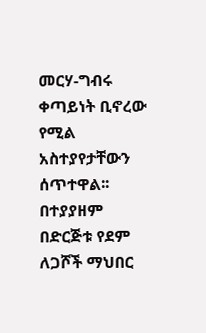መርሃ-ግብሩ ቀጣይነት ቢኖረው የሚል አስተያየታቸውን ሰጥተዋል፡፡ በተያያዘም በድርጅቱ የደም ለጋሾች ማህበር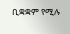ቢቋቋም የሚሉ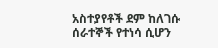አስተያየቶች ደም ከለገሱ ሰራተኞች የተነሳ ሲሆን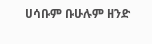ሀሳቡም ቡሁሉም ዘንድ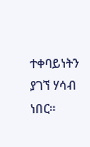ተቀባይነትን ያገኘ ሃሳብ ነበር፡፡